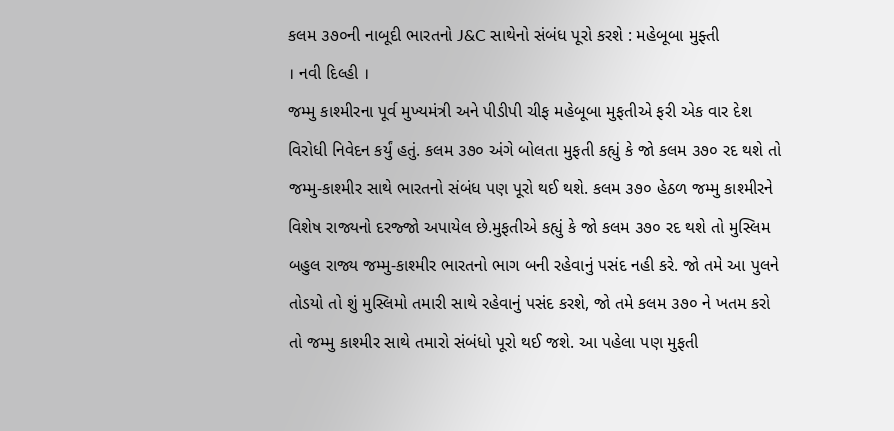કલમ ૩૭૦ની નાબૂદી ભારતનો J&C સાથેનો સંબંધ પૂરો કરશે : મહેબૂબા મુફ્તી
। નવી દિલ્હી ।
જમ્મુ કાશ્મીરના પૂર્વ મુખ્યમંત્રી અને પીડીપી ચીફ મહેબૂબા મુફતીએ ફરી એક વાર દેશ વિરોધી નિવેદન કર્યું હતું. કલમ ૩૭૦ અંગે બોલતા મુફતી કહ્યું કે જો કલમ ૩૭૦ રદ થશે તો જમ્મુ-કાશ્મીર સાથે ભારતનો સંબંધ પણ પૂરો થઈ થશે. કલમ ૩૭૦ હેઠળ જમ્મુ કાશ્મીરને વિશેષ રાજ્યનો દરજ્જો અપાયેલ છે.મુફતીએ કહ્યું કે જો કલમ ૩૭૦ રદ થશે તો મુસ્લિમ બહુલ રાજ્ય જમ્મુ-કાશ્મીર ભારતનો ભાગ બની રહેવાનું પસંદ નહી કરે. જો તમે આ પુલને તોડયો તો શું મુસ્લિમો તમારી સાથે રહેવાનું પસંદ કરશે, જો તમે કલમ ૩૭૦ ને ખતમ કરો તો જમ્મુ કાશ્મીર સાથે તમારો સંબંધો પૂરો થઈ જશે. આ પહેલા પણ મુફતી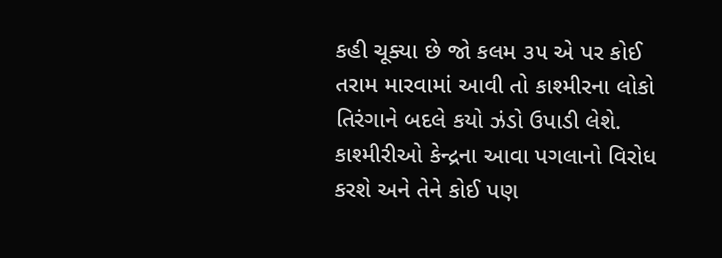કહી ચૂક્યા છે જો કલમ ૩૫ એ પર કોઈ તરામ મારવામાં આવી તો કાશ્મીરના લોકો તિરંગાને બદલે કયો ઝંડો ઉપાડી લેશે. કાશ્મીરીઓ કેન્દ્રના આવા પગલાનો વિરોધ કરશે અને તેને કોઈ પણ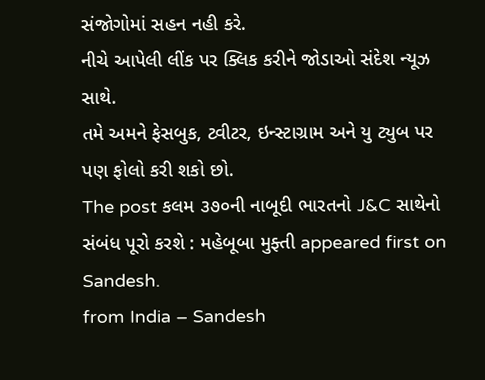સંજોગોમાં સહન નહી કરે.
નીચે આપેલી લીંક પર ક્લિક કરીને જોડાઓ સંદેશ ન્યૂઝ સાથે.
તમે અમને ફેસબુક, ટ્વીટર, ઇન્સ્ટાગ્રામ અને યુ ટ્યુબ પર પણ ફોલો કરી શકો છો.
The post કલમ ૩૭૦ની નાબૂદી ભારતનો J&C સાથેનો સંબંધ પૂરો કરશે : મહેબૂબા મુફ્તી appeared first on Sandesh.
from India – Sandesh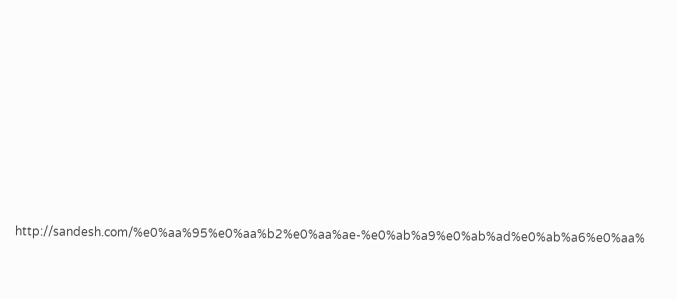http://sandesh.com/%e0%aa%95%e0%aa%b2%e0%aa%ae-%e0%ab%a9%e0%ab%ad%e0%ab%a6%e0%aa%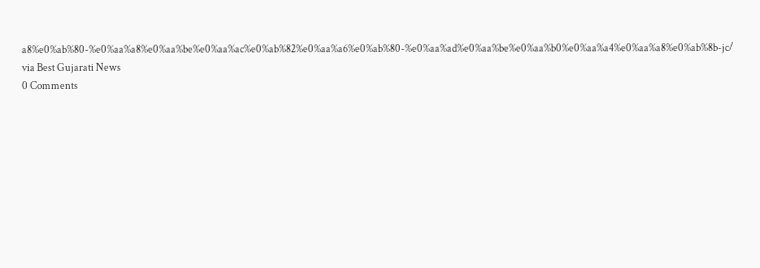a8%e0%ab%80-%e0%aa%a8%e0%aa%be%e0%aa%ac%e0%ab%82%e0%aa%a6%e0%ab%80-%e0%aa%ad%e0%aa%be%e0%aa%b0%e0%aa%a4%e0%aa%a8%e0%ab%8b-jc/
via Best Gujarati News
0 Comments